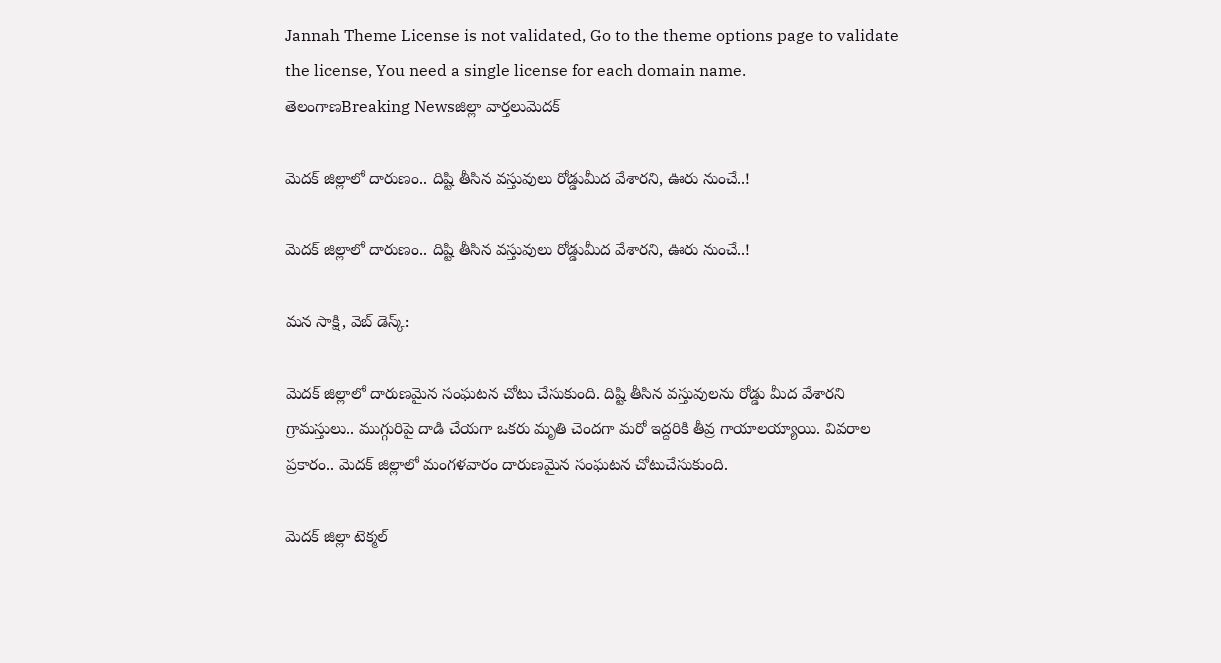Jannah Theme License is not validated, Go to the theme options page to validate the license, You need a single license for each domain name.
తెలంగాణBreaking Newsజిల్లా వార్తలుమెదక్

మెదక్ జిల్లాలో దారుణం.. దిష్టి తీసిన వస్తువులు రోడ్డుమీద వేశారని, ఊరు నుంచే..!

మెదక్ జిల్లాలో దారుణం.. దిష్టి తీసిన వస్తువులు రోడ్డుమీద వేశారని, ఊరు నుంచే..!

మన సాక్షి, వెబ్ డెస్క్:

మెదక్ జిల్లాలో దారుణమైన సంఘటన చోటు చేసుకుంది. దిష్టి తీసిన వస్తువులను రోడ్డు మీద వేశారని గ్రామస్తులు.. ముగ్గురిపై దాడి చేయగా ఒకరు మృతి చెందగా మరో ఇద్దరికి తీవ్ర గాయాలయ్యాయి. వివరాల ప్రకారం.. మెదక్ జిల్లాలో మంగళవారం దారుణమైన సంఘటన చోటుచేసుకుంది.

మెదక్ జిల్లా టెక్మల్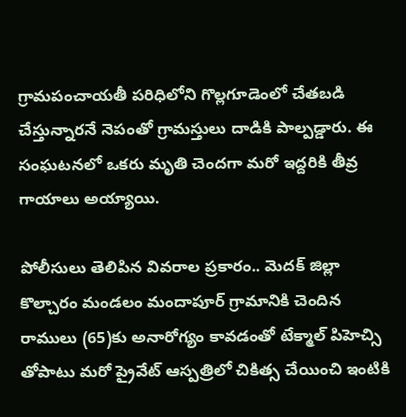గ్రామపంచాయతీ పరిధిలోని గొల్లగూడెంలో చేతబడి చేస్తున్నారనే నెపంతో గ్రామస్తులు దాడికి పాల్పడ్డారు. ఈ సంఘటనలో ఒకరు మృతి చెందగా మరో ఇద్దరికి తీవ్ర గాయాలు అయ్యాయి.

పోలీసులు తెలిపిన వివరాల ప్రకారం.. మెదక్ జిల్లా కొల్చారం మండలం మందాపూర్ గ్రామానికి చెందిన రాములు (65)కు అనారోగ్యం కావడంతో టేక్మాల్ పిహెచ్సి తోపాటు మరో ప్రైవేట్ ఆస్పత్రిలో చికిత్స చేయించి ఇంటికి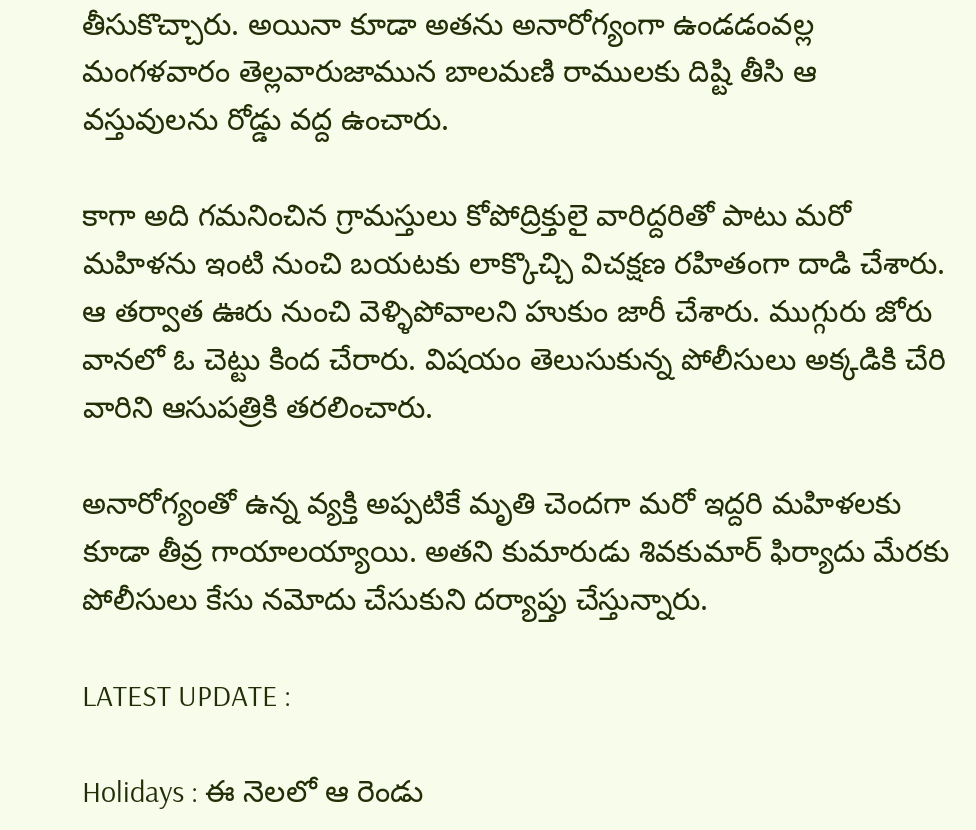తీసుకొచ్చారు. అయినా కూడా అతను అనారోగ్యంగా ఉండడంవల్ల మంగళవారం తెల్లవారుజామున బాలమణి రాములకు దిష్టి తీసి ఆ వస్తువులను రోడ్డు వద్ద ఉంచారు.

కాగా అది గమనించిన గ్రామస్తులు కోపోద్రిక్తులై వారిద్దరితో పాటు మరో మహిళను ఇంటి నుంచి బయటకు లాక్కొచ్చి విచక్షణ రహితంగా దాడి చేశారు. ఆ తర్వాత ఊరు నుంచి వెళ్ళిపోవాలని హుకుం జారీ చేశారు. ముగ్గురు జోరు వానలో ఓ చెట్టు కింద చేరారు. విషయం తెలుసుకున్న పోలీసులు అక్కడికి చేరి వారిని ఆసుపత్రికి తరలించారు.

అనారోగ్యంతో ఉన్న వ్యక్తి అప్పటికే మృతి చెందగా మరో ఇద్దరి మహిళలకు కూడా తీవ్ర గాయాలయ్యాయి. అతని కుమారుడు శివకుమార్ ఫిర్యాదు మేరకు పోలీసులు కేసు నమోదు చేసుకుని దర్యాప్తు చేస్తున్నారు.

LATEST UPDATE :

Holidays : ఈ నెలలో ఆ రెండు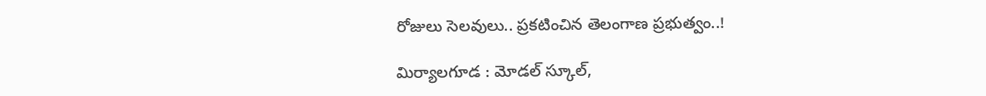రోజులు సెలవులు.. ప్రకటించిన తెలంగాణ ప్రభుత్వం..!

మిర్యాలగూడ : మోడల్ స్కూల్,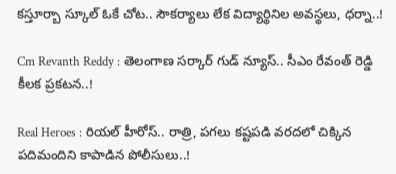కస్తూర్బా స్కూల్ ఓకే చోట.. సౌకర్యాలు లేక విద్యార్థినిల అవస్థలు, ధర్నా..!

Cm Revanth Reddy : తెలంగాణ సర్కార్ గుడ్ న్యూస్.. సీఎం రేవంత్ రెడ్డి కీలక ప్రకటన..!

Real Heroes : రియల్ హీరోస్.. రాత్రి, పగలు కష్టపడి వరదలో చిక్కిన పదిమందిని కాపాడిన పోలీసులు..!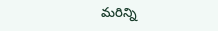మరిన్ని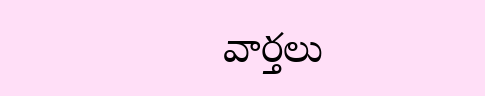వార్తలు